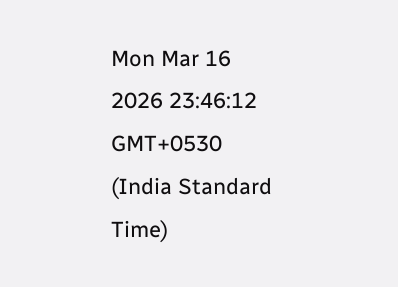Mon Mar 16 2026 23:46:12 GMT+0530 (India Standard Time)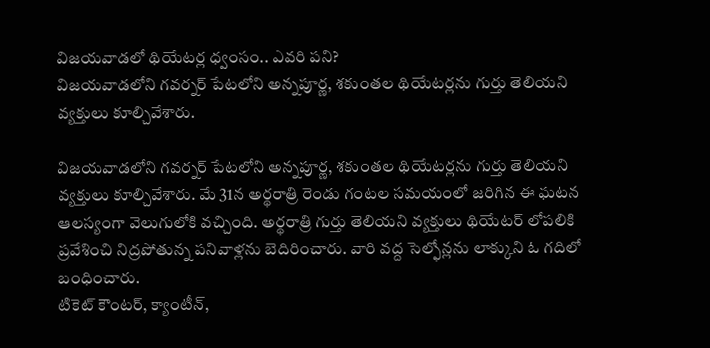విజయవాడలో థియేటర్ల ధ్వంసం.. ఎవరి పని?
విజయవాడలోని గవర్నర్ పేటలోని అన్నపూర్ణ, శకుంతల థియేటర్లను గుర్తు తెలియని వ్యక్తులు కూల్చివేశారు.

విజయవాడలోని గవర్నర్ పేటలోని అన్నపూర్ణ, శకుంతల థియేటర్లను గుర్తు తెలియని వ్యక్తులు కూల్చివేశారు. మే 31న అర్థరాత్రి రెండు గంటల సమయంలో జరిగిన ఈ ఘటన ఆలస్యంగా వెలుగులోకి వచ్చింది. అర్థరాత్రి గుర్తు తెలియని వ్యక్తులు థియేటర్ లోపలికి ప్రవేశించి నిద్రపోతున్న పనివాళ్లను బెదిరించారు. వారి వద్ద సెల్ఫోన్లను లాక్కుని ఓ గదిలో బంధించారు.
టికెట్ కౌంటర్, క్యాంటీన్,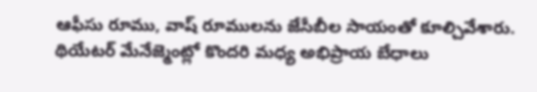ఆఫీసు రూము, వాష్ రూములను జేసీబీల సాయంతో కూల్చివేశారు. థియేటర్ మేనేజ్మెంట్లో కొందరి మధ్య అభిప్రాయ బేధాలు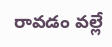రావడం వల్లే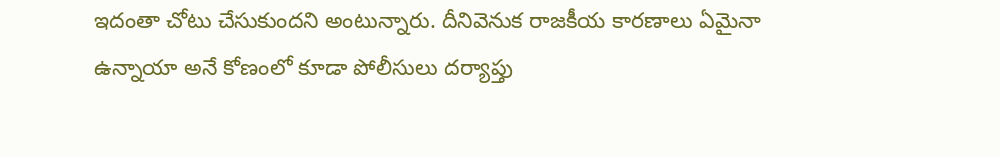ఇదంతా చోటు చేసుకుందని అంటున్నారు. దీనివెనుక రాజకీయ కారణాలు ఏమైనా ఉన్నాయా అనే కోణంలో కూడా పోలీసులు దర్యాప్తు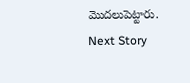మొదలుపెట్టారు.
Next Story